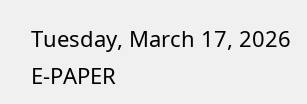Tuesday, March 17, 2026
E-PAPER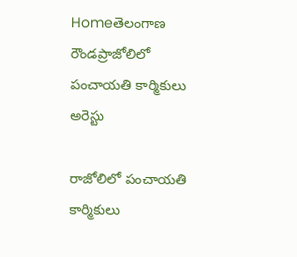Homeతెలంగాణ రౌండప్రాజోలిలో పంచాయతి కార్మికులు అరెస్టు

రాజోలిలో పంచాయతి కార్మికులు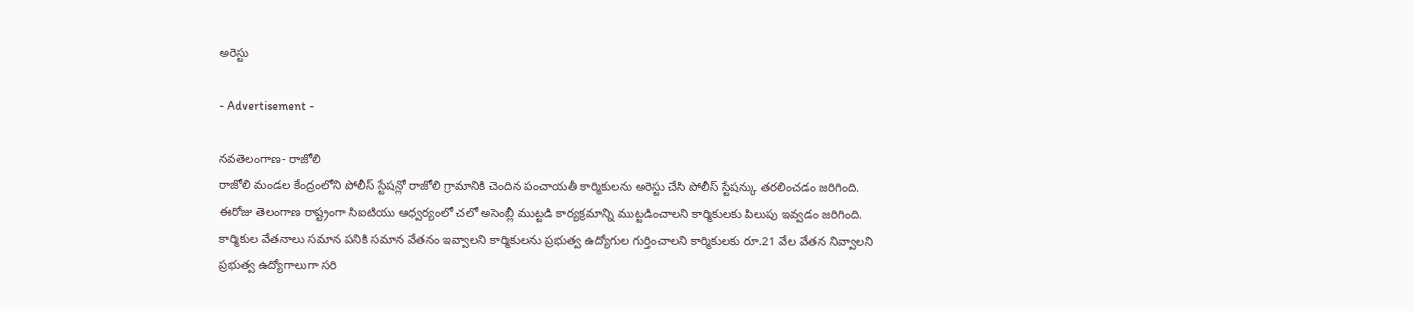అరెస్టు

- Advertisement -

నవతెలంగాణ- రాజోలి
రాజోలి మండల కేంద్రంలోని పోలీస్ స్టేషన్లో రాజోలి గ్రామానికి చెందిన పంచాయతీ కార్మికులను అరెస్టు చేసి పోలీస్ స్టేషన్కు తరలించడం జరిగింది. ఈరోజు తెలంగాణ రాష్ట్రంగా సిఐటియు ఆధ్వర్యంలో చలో అసెంబ్లీ ముట్టడి కార్యక్రమాన్ని ముట్టడించాలని కార్మికులకు పిలుపు ఇవ్వడం జరిగింది. కార్మికుల వేతనాలు సమాన పనికి సమాన వేతనం ఇవ్వాలని కార్మికులను ప్రభుత్వ ఉద్యోగుల గుర్తించాలని కార్మికులకు రూ.21 వేల వేతన నివ్వాలని ప్రభుత్వ ఉద్యోగాలుగా సరి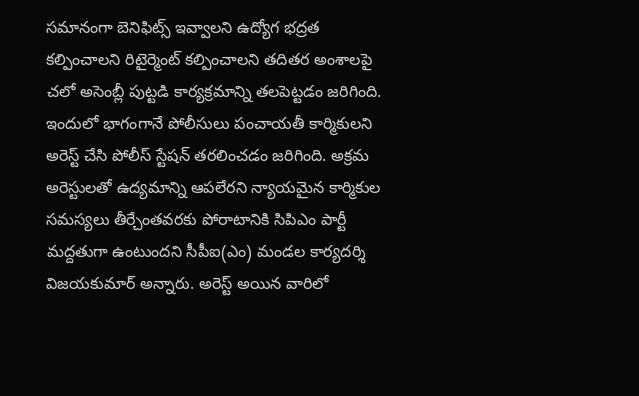సమానంగా బెనిఫిట్స్ ఇవ్వాలని ఉద్యోగ భద్రత కల్పించాలని రిటైర్మెంట్ కల్పించాలని తదితర అంశాలపై చలో అసెంబ్లీ పుట్టడి కార్యక్రమాన్ని తలపెట్టడం జరిగింది. ఇందులో భాగంగానే పోలీసులు పంచాయతీ కార్మికులని అరెస్ట్ చేసి పోలీస్ స్టేషన్ తరలించడం జరిగింది. అక్రమ అరెస్టులతో ఉద్యమాన్ని ఆపలేరని న్యాయమైన కార్మికుల సమస్యలు తీర్చేంతవరకు పోరాటానికి సిపిఎం పార్టీ మద్దతుగా ఉంటుందని సీపీఐ(ఎం) మండల కార్యదర్శి విజయకుమార్ అన్నారు. అరెస్ట్ అయిన వారిలో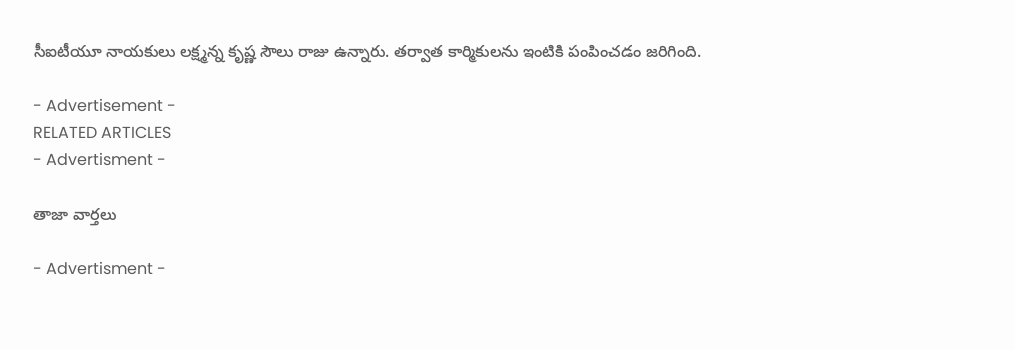సీఐటీయూ నాయకులు లక్ష్మన్న కృష్ణ సౌలు రాజు ఉన్నారు. తర్వాత కార్మికులను ఇంటికి పంపించడం జరిగింది.

- Advertisement -
RELATED ARTICLES
- Advertisment -

తాజా వార్తలు

- Advertisment -